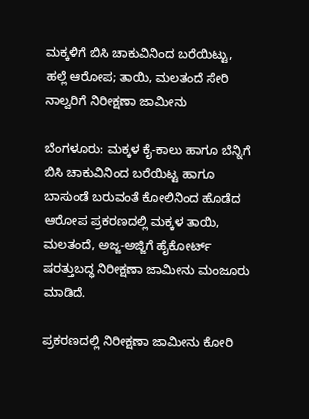ಮಕ್ಕಳಿಗೆ ಬಿಸಿ ಚಾಕುವಿನಿಂದ ಬರೆಯಿಟ್ಟು, ಹಲ್ಲೆ ಆರೋಪ; ತಾಯಿ, ಮಲತಂದೆ ಸೇರಿ ನಾಲ್ವರಿಗೆ ನಿರೀಕ್ಷಣಾ ಜಾಮೀನು

ಬೆಂಗಳೂರು: ಮಕ್ಕಳ ಕೈ-ಕಾಲು ಹಾಗೂ ಬೆನ್ನಿಗೆ ಬಿಸಿ ಚಾಕುವಿನಿಂದ ಬರೆಯಿಟ್ಟ ಹಾಗೂ ಬಾಸುಂಡೆ ಬರುವಂತೆ ಕೋಲಿನಿಂದ ಹೊಡೆದ ಆರೋಪ ಪ್ರಕರಣದಲ್ಲಿ‌ ಮಕ್ಕಳ ತಾಯಿ, ಮಲತಂದೆ, ಅಜ್ಜ-ಅಜ್ಜಿಗೆ ಹೈಕೋರ್ಟ್ ಷರತ್ತುಬದ್ಧ ನಿರೀಕ್ಷಣಾ ಜಾಮೀನು ಮಂಜೂರು ಮಾಡಿದೆ.

ಪ್ರಕರಣದಲ್ಲಿ ನಿರೀಕ್ಷಣಾ ಜಾಮೀನು ಕೋರಿ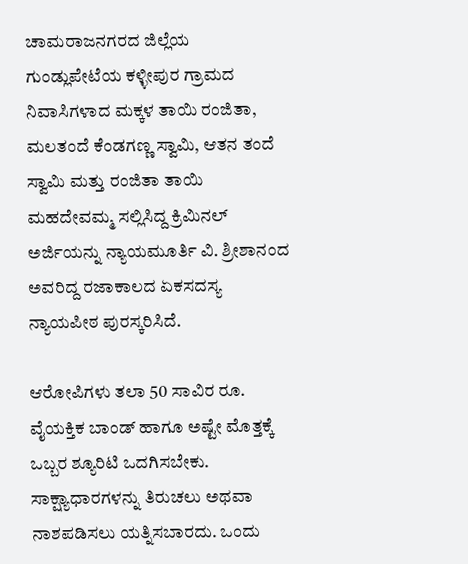ಚಾಮರಾಜನಗರದ ಜಿಲ್ಲೆಯ ಗುಂಡ್ಲುಪೇಟೆಯ ಕಳ್ಳೀಪುರ ಗ್ರಾಮದ ನಿವಾಸಿಗಳಾದ ಮಕ್ಕಳ ತಾಯಿ ರಂಜಿತಾ, ಮಲತಂದೆ ಕೆಂಡಗಣ್ಣ ಸ್ವಾಮಿ, ಆತನ ತಂದೆ ಸ್ವಾಮಿ ಮತ್ತು ರಂಜಿತಾ ತಾಯಿ ಮಹದೇವಮ್ಮ ಸಲ್ಲಿಸಿದ್ದ ಕ್ರಿಮಿನಲ್ ಅರ್ಜಿಯನ್ನು ನ್ಯಾಯಮೂರ್ತಿ ವಿ. ಶ್ರೀಶಾನಂದ ಅವರಿದ್ದ ರಜಾಕಾಲದ ಏಕಸದಸ್ಯ ನ್ಯಾಯಪೀಠ ಪುರಸ್ಕರಿಸಿದೆ.

ಆರೋಪಿಗಳು ತಲಾ 50 ಸಾವಿರ ರೂ. ವೈಯಕ್ತಿಕ ಬಾಂಡ್ ಹಾಗೂ ಅಷ್ಟೇ ಮೊತ್ತಕ್ಕೆ ಒಬ್ಬರ ಶ್ಯೂರಿಟಿ ಒದಗಿಸಬೇಕು. ಸಾಕ್ಷ್ಯಾಧಾರಗಳನ್ನು ತಿರುಚಲು ಅಥವಾ ನಾಶಪಡಿಸಲು ಯತ್ನಿಸಬಾರದು. ಒಂದು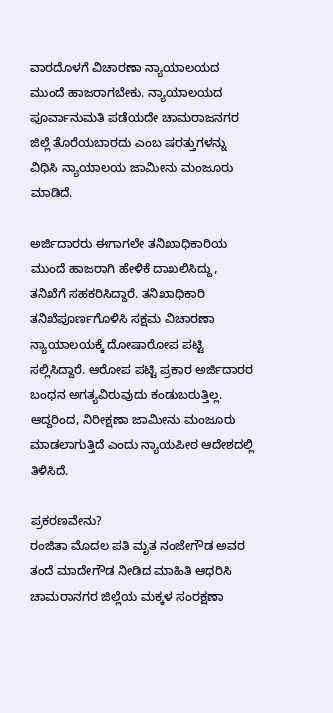ವಾರದೊಳಗೆ ವಿಚಾರಣಾ ನ್ಯಾಯಾಲಯದ ಮುಂದೆ ಹಾಜರಾಗಬೇಕು. ನ್ಯಾಯಾಲಯದ ಪೂರ್ವಾನುಮತಿ ಪಡೆಯದೇ ಚಾಮರಾಜನಗರ ಜಿಲ್ಲೆ ತೊರೆಯಬಾರದು ಎಂಬ ಷರತ್ತುಗಳನ್ನು ವಿಧಿಸಿ ನ್ಯಾಯಾಲಯ ಜಾಮೀನು ಮಂಜೂರು ಮಾಡಿದೆ.

ಅರ್ಜಿದಾರರು ಈಗಾಗಲೇ ತನಿಖಾಧಿಕಾರಿಯ ಮುಂದೆ ಹಾಜರಾಗಿ ಹೇಳಿಕೆ ದಾಖಲಿಸಿದ್ದು, ತನಿಖೆಗೆ ಸಹಕರಿಸಿದ್ದಾರೆ‌. ತನಿಖಾಧಿಕಾರಿ ತನಿಖೆಪೂರ್ಣಗೊಳಿಸಿ ಸಕ್ಷಮ ವಿಚಾರಣಾ ನ್ಯಾಯಾಲಯಕ್ಕೆ ದೋಷಾರೋಪ ಪಟ್ಟಿ ಸಲ್ಲಿಸಿದ್ದಾರೆ. ಆರೋಪ ಪಟ್ಟಿ ಪ್ರಕಾರ ಅರ್ಜಿದಾರರ ಬಂಧನ ಅಗತ್ಯವಿರುವುದು ಕಂಡುಬರುತ್ತಿಲ್ಲ. ಆದ್ದರಿಂದ, ನಿರೀಕ್ಷಣಾ ಜಾಮೀನು ಮಂಜೂರು ಮಾಡಲಾಗುತ್ತಿದೆ ಎಂದು ನ್ಯಾಯಪೀಠ ಆದೇಶದಲ್ಲಿ ತಿಳಿಸಿದೆ.

ಪ್ರಕರಣವೇನು?
ರಂಜಿತಾ ಮೊದಲ ಪತಿ ಮೃತ ನಂಜೇಗೌಡ ಅವರ ತಂದೆ ಮಾದೇಗೌಡ‌ ನೀಡಿದ ಮಾಹಿತಿ ಆಧರಿಸಿ ಚಾಮರಾನಗರ ಜಿಲ್ಲೆಯ ಮಕ್ಕಳ ಸಂರಕ್ಷಣಾ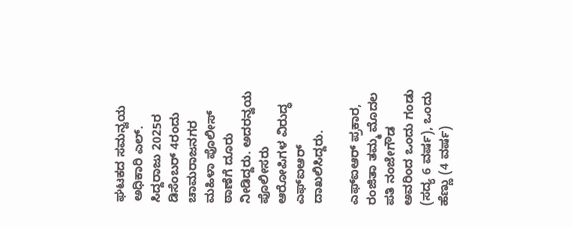ಘಟಕದ ಸಮನ್ವಯ ಅಧಿಕಾರಿ ಎಲ್‌. ಸಿದ್ದರಾಜು 2025ರ ಡಿಸೆಂಬರ್ 4ರಂದು ಚಾಮರಾಜನಗರ ಮಹಿಳಾ ಪೊಲೀಸ್ ಠಾಣೆಗೆ ದೂರು ನೀಡಿದ್ದರು. ಅದರನ್ವಯ ಪೊಲೀಸರು ಆರೋಪಿಗಳ ವಿರುದ್ಧ ಎಫ್‌ಐಆರ್ ದಾಖಲಿಸಿದ್ದರು.

ಎಫ್‌ಐಆರ್ ಪ್ರಕಾರ, ರಂಜಿತಾ ತಮ್ಮ ಮೊದಲ ಪತಿ ನಂಜೇಗೌಡ ಅವರಿಂದ ಒಂದು ಗಂಡು (ಸದ್ಯ 6 ವರ್ಷ), ಒಂದು ಹೆಣ್ಣು (4 ವರ್ಷ)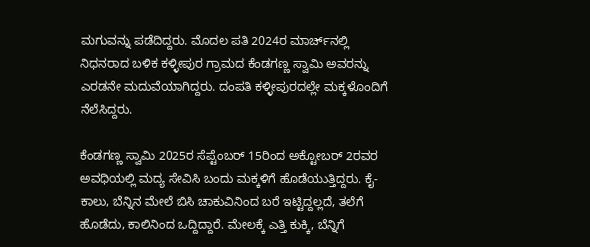ಮಗುವನ್ನು ಪಡೆದಿದ್ದರು. ಮೊದಲ ಪತಿ 2024ರ ಮಾರ್ಚ್‌ನಲ್ಲಿ ನಿಧನರಾದ ಬಳಿಕ ಕಳ್ಳೀಪುರ ಗ್ರಾಮದ ಕೆಂಡಗಣ್ಣ ಸ್ವಾಮಿ ಅವರನ್ನು ಎರಡನೇ ಮದುವೆಯಾಗಿದ್ದರು. ದಂಪತಿ ಕಳ್ಳೀಪುರದಲ್ಲೇ ಮಕ್ಕಳೊಂದಿಗೆ ನೆಲೆಸಿದ್ದರು.

ಕೆಂಡಗಣ್ಣ ಸ್ವಾಮಿ 2025ರ ಸೆಪ್ಟೆಂಬರ್ 15ರಿಂದ ಅಕ್ಟೋಬರ್ 2ರವರ ಅವಧಿಯಲ್ಲಿ ಮದ್ಯ ಸೇವಿಸಿ ಬಂದು ಮಕ್ಕಳಿಗೆ ಹೊಡೆಯುತ್ತಿದ್ದರು. ಕೈ-ಕಾಲು, ಬೆನ್ನಿನ ಮೇಲೆ ಬಿಸಿ ಚಾಕುವಿನಿಂದ ಬರೆ ಇಟ್ಟಿದ್ದಲ್ಲದೆ, ತಲೆಗೆ ಹೊಡೆದು, ಕಾಲಿನಿಂದ ಒದ್ದಿದ್ದಾರೆ. ಮೇಲಕ್ಕೆ ಎತ್ತಿ ಕುಕ್ಕಿ, ಬೆನ್ನಿಗೆ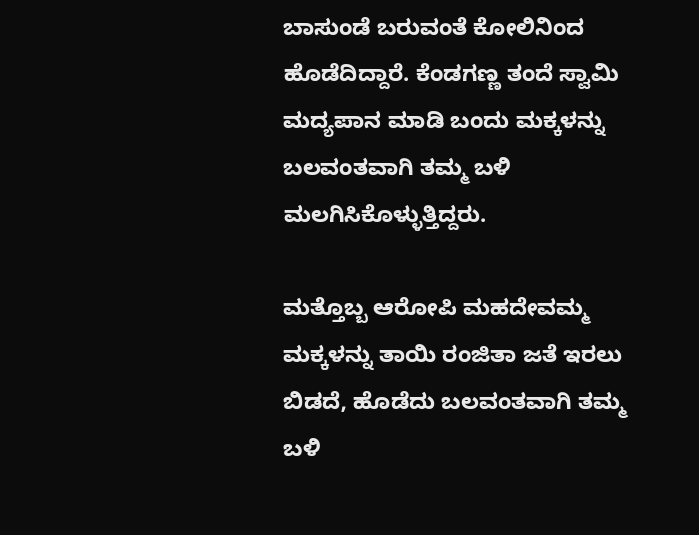ಬಾಸುಂಡೆ ಬರುವಂತೆ ಕೋಲಿನಿಂದ ಹೊಡೆದಿದ್ದಾರೆ. ಕೆಂಡಗಣ್ಣ ತಂದೆ ಸ್ವಾಮಿ ಮದ್ಯಪಾನ ಮಾಡಿ ಬಂದು ಮಕ್ಕಳನ್ನು ಬಲವಂತವಾಗಿ ತಮ್ಮ ಬಳಿ ಮಲಗಿಸಿಕೊಳ್ಳುತ್ತಿದ್ದರು.

ಮತ್ತೊಬ್ಬ ಆರೋಪಿ ಮಹದೇವಮ್ಮ ಮಕ್ಕಳನ್ನು ತಾಯಿ ರಂಜಿತಾ ಜತೆ ಇರಲು ಬಿಡದೆ, ಹೊಡೆದು ಬಲವಂತವಾಗಿ ತಮ್ಮ ಬಳಿ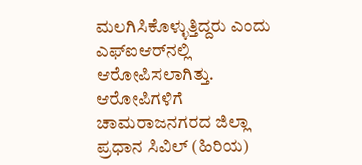ಮಲಗಿಸಿಕೊಳ್ಳುತ್ತಿದ್ದರು ಎಂದು ಎಫ್ಐಆರ್‌ನಲ್ಲಿ ಆರೋಪಿಸಲಾಗಿತ್ತು. ಆರೋಪಿಗಳಿಗೆ ಚಾಮರಾಜನಗರದ ಜಿಲ್ಲಾ ಪ್ರಧಾನ ಸಿವಿಲ್ (ಹಿರಿಯ)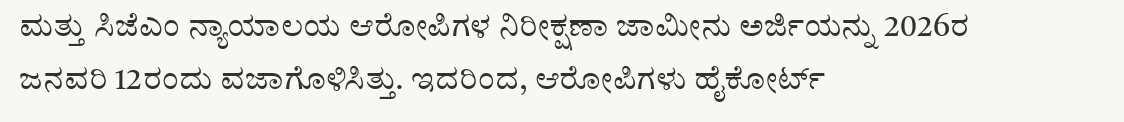ಮತ್ತು ಸಿಜೆಎಂ ನ್ಯಾಯಾಲಯ ಆರೋಪಿಗಳ ನಿರೀಕ್ಷಣಾ ಜಾಮೀನು ಅರ್ಜಿಯನ್ನು 2026ರ ಜನವರಿ 12ರಂದು ವಜಾಗೊಳಿಸಿತ್ತು. ಇದರಿಂದ, ಆರೋಪಿಗಳು ಹೈಕೋರ್ಟ್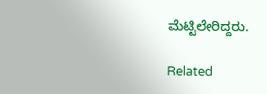ಮೆಟ್ಟಿಲೇರಿದ್ದರು.

Related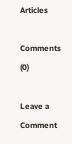Articles

Comments (0)

Leave a Comment